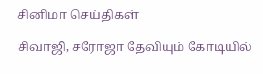சினிமா செய்திகள்

சிவாஜி, சரோஜா தேவியும் கோடியில்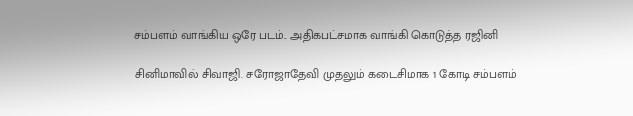சம்பளம் வாங்கிய ஒரே படம்.. அதிகபட்சமாக வாங்கி கொடுத்த ரஜினி

சினிமாவில் சிவாஜி. சரோஜாதேவி முதலும் கடைசிமாக 1 கோடி சம்பளம்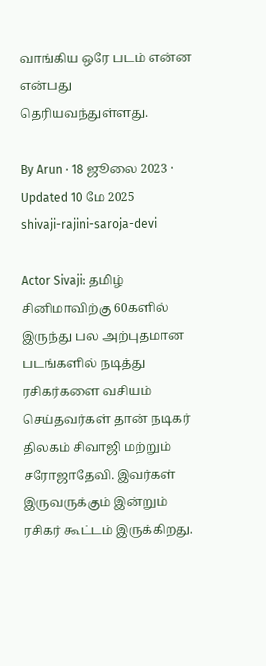வாங்கிய ஒரே படம் என்ன என்பது தெரியவந்துள்ளது.

By Arun · 18 ஜூலை 2023 · Updated 10 மே 2025
shivaji-rajini-saroja-devi

Actor Sivaji: தமிழ் சினிமாவிற்கு 60களில் இருந்து பல அற்புதமான படங்களில் நடித்து ரசிகர்களை வசியம் செய்தவர்கள் தான் நடிகர் திலகம் சிவாஜி மற்றும் சரோஜாதேவி. இவர்கள் இருவருக்கும் இன்றும் ரசிகர் கூட்டம் இருக்கிறது.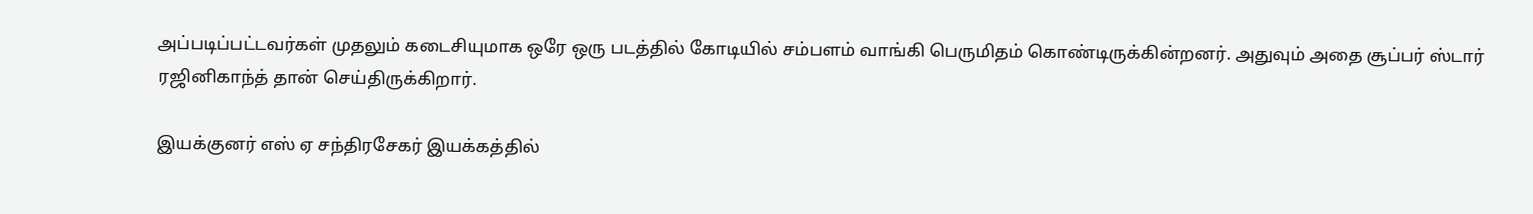அப்படிப்பட்டவர்கள் முதலும் கடைசியுமாக ஒரே ஒரு படத்தில் கோடியில் சம்பளம் வாங்கி பெருமிதம் கொண்டிருக்கின்றனர். அதுவும் அதை சூப்பர் ஸ்டார் ரஜினிகாந்த் தான் செய்திருக்கிறார்.

இயக்குனர் எஸ் ஏ சந்திரசேகர் இயக்கத்தில்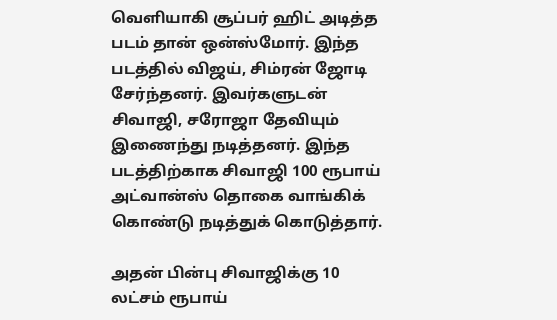வெளியாகி சூப்பர் ஹிட் அடித்த படம் தான் ஒன்ஸ்மோர். இந்த படத்தில் விஜய், சிம்ரன் ஜோடி சேர்ந்தனர். இவர்களுடன் சிவாஜி, சரோஜா தேவியும் இணைந்து நடித்தனர். இந்த படத்திற்காக சிவாஜி 100 ரூபாய் அட்வான்ஸ் தொகை வாங்கிக் கொண்டு நடித்துக் கொடுத்தார்.

அதன் பின்பு சிவாஜிக்கு 10 லட்சம் ரூபாய்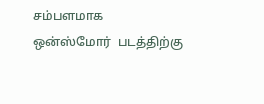சம்பளமாக ஒன்ஸ்மோர்  படத்திற்கு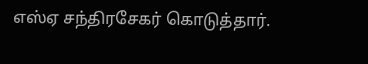எஸ்ஏ சந்திரசேகர் கொடுத்தார்.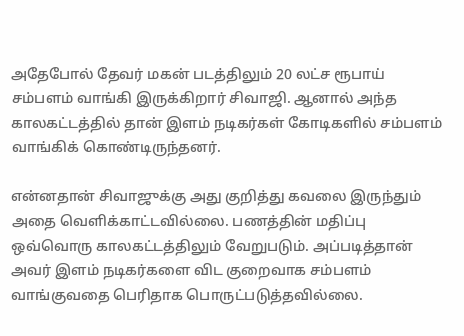அதேபோல் தேவர் மகன் படத்திலும் 20 லட்ச ரூபாய் சம்பளம் வாங்கி இருக்கிறார் சிவாஜி. ஆனால் அந்த காலகட்டத்தில் தான் இளம் நடிகர்கள் கோடிகளில் சம்பளம் வாங்கிக் கொண்டிருந்தனர்.

என்னதான் சிவாஜுக்கு அது குறித்து கவலை இருந்தும் அதை வெளிக்காட்டவில்லை. பணத்தின் மதிப்பு ஒவ்வொரு காலகட்டத்திலும் வேறுபடும். அப்படித்தான் அவர் இளம் நடிகர்களை விட குறைவாக சம்பளம் வாங்குவதை பெரிதாக பொருட்படுத்தவில்லை.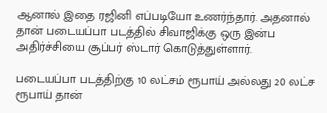ஆனால் இதை ரஜினி எப்படியோ உணர்ந்தார். அதனால் தான் படையப்பா படத்தில் சிவாஜிக்கு ஒரு இன்ப அதிர்ச்சியை சூப்பர் ஸ்டார் கொடுத்துள்ளார்.

படையப்பா படத்திற்கு 10 லட்சம் ரூபாய் அல்லது 20 லட்ச ரூபாய் தான்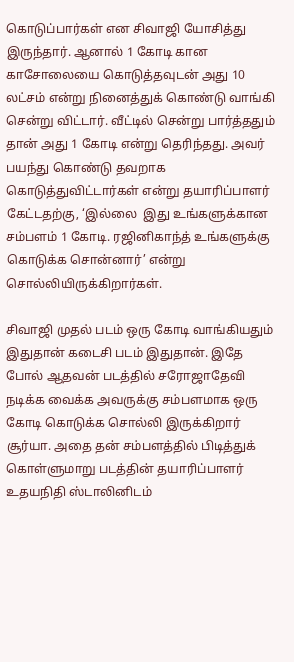கொடுப்பார்கள் என சிவாஜி யோசித்து இருந்தார். ஆனால் 1 கோடி கான காசோலையை கொடுத்தவுடன் அது 10 லட்சம் என்று நினைத்துக் கொண்டு வாங்கி சென்று விட்டார். வீட்டில் சென்று பார்த்ததும் தான் அது 1 கோடி என்று தெரிந்தது. அவர் பயந்து கொண்டு தவறாக கொடுத்துவிட்டார்கள் என்று தயாரிப்பாளர் கேட்டதற்கு, ‘இல்லை  இது உங்களுக்கான சம்பளம் 1 கோடி. ரஜினிகாந்த் உங்களுக்கு கொடுக்க சொன்னார்’ என்று சொல்லியிருக்கிறார்கள்.

சிவாஜி முதல் படம் ஒரு கோடி வாங்கியதும் இதுதான் கடைசி படம் இதுதான். இதே போல் ஆதவன் படத்தில் சரோஜாதேவி நடிக்க வைக்க அவருக்கு சம்பளமாக ஒரு கோடி கொடுக்க சொல்லி இருக்கிறார் சூர்யா. அதை தன் சம்பளத்தில் பிடித்துக் கொள்ளுமாறு படத்தின் தயாரிப்பாளர் உதயநிதி ஸ்டாலினிடம்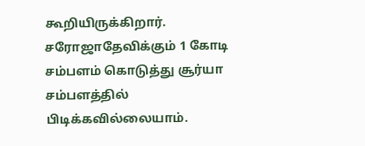கூறியிருக்கிறார். சரோஜாதேவிக்கும் 1 கோடி சம்பளம் கொடுத்து சூர்யா சம்பளத்தில் பிடிக்கவில்லையாம்.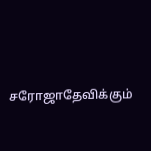சரோஜாதேவிக்கும்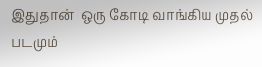இதுதான்  ஒரு கோடி வாங்கிய முதல் படமும்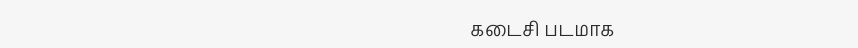கடைசி படமாக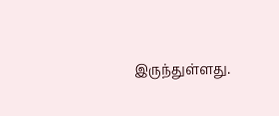இருந்துள்ளது.